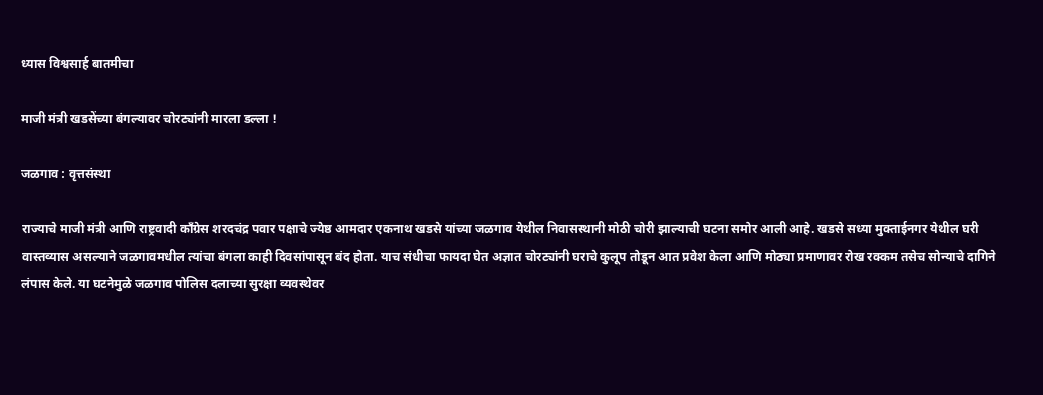ध्यास विश्वसार्ह बातमीचा

माजी मंत्री खडसेंच्या बंगल्यावर चोरट्यांनी मारला डल्ला !

जळगाव : वृत्तसंस्था

राज्याचे माजी मंत्री आणि राष्ट्रवादी काँग्रेस शरदचंद्र पवार पक्षाचे ज्येष्ठ आमदार एकनाथ खडसे यांच्या जळगाव येथील निवासस्थानी मोठी चोरी झाल्याची घटना समोर आली आहे. खडसे सध्या मुक्ताईनगर येथील घरी वास्तव्यास असल्याने जळगावमधील त्यांचा बंगला काही दिवसांपासून बंद होता. याच संधीचा फायदा घेत अज्ञात चोरट्यांनी घराचे कुलूप तोडून आत प्रवेश केला आणि मोठ्या प्रमाणावर रोख रक्कम तसेच सोन्याचे दागिने लंपास केले. या घटनेमुळे जळगाव पोलिस दलाच्या सुरक्षा व्यवस्थेवर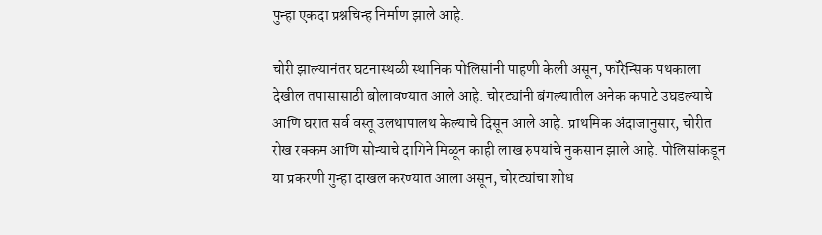पुन्हा एकदा प्रश्नचिन्ह निर्माण झाले आहे.

चोरी झाल्यानंतर घटनास्थळी स्थानिक पोलिसांनी पाहणी केली असून, फॉरेन्सिक पथकाला देखील तपासासाठी बोलावण्यात आले आहे. चोरट्यांनी बंगल्यातील अनेक कपाटे उघडल्याचे आणि घरात सर्व वस्तू उलथापालथ केल्याचे दिसून आले आहे. प्राथमिक अंदाजानुसार, चोरीत रोख रक्कम आणि सोन्याचे दागिने मिळून काही लाख रुपयांचे नुकसान झाले आहे. पोलिसांकडून या प्रकरणी गुन्हा दाखल करण्यात आला असून, चोरट्यांचा शोध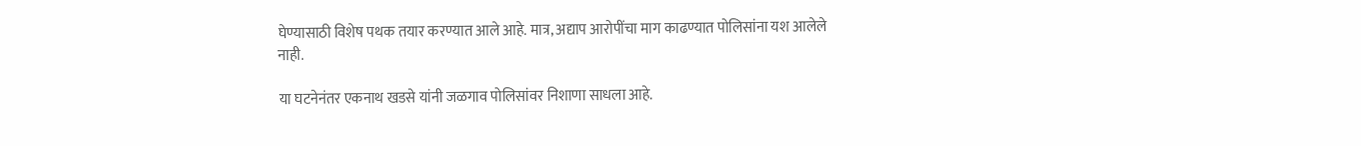घेण्यासाठी विशेष पथक तयार करण्यात आले आहे. मात्र, अद्याप आरोपींचा माग काढण्यात पोलिसांना यश आलेले नाही.

या घटनेनंतर एकनाथ खडसे यांनी जळगाव पोलिसांवर निशाणा साधला आहे.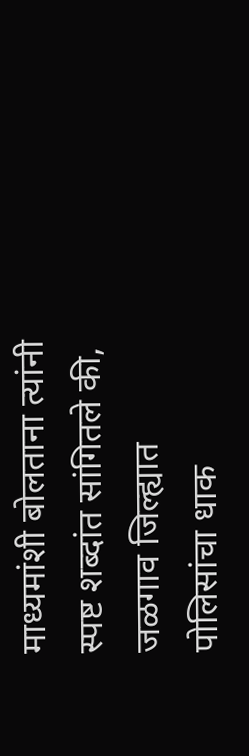माध्यमांशी बोलताना त्यांनी स्पष्ट शब्दांत सांगितले की, जळगाव जिल्ह्यात पोलिसांचा धाक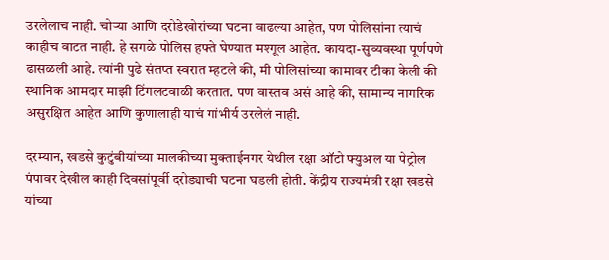उरलेलाच नाही. चोऱ्या आणि दरोडेखोरांच्या घटना वाढल्या आहेत, पण पोलिसांना त्याचं काहीच वाटत नाही. हे सगळे पोलिस हफ्ते घेण्यात मश्गूल आहेत. कायदा-सुव्यवस्था पूर्णपणे ढासळली आहे. त्यांनी पुढे संतप्त स्वरात म्हटले की, मी पोलिसांच्या कामावर टीका केली की स्थानिक आमदार माझी टिंगलटवाळी करतात. पण वास्तव असं आहे की, सामान्य नागरिक असुरक्षित आहेत आणि कुणालाही याचं गांभीर्य उरलेलं नाही.

दरम्यान, खडसे कुटुंबीयांच्या मालकीच्या मुक्ताईनगर येथील रक्षा ऑटो फ्युअल या पेट्रोल पंपावर देखील काही दिवसांपूर्वी दरोड्याची घटना घडली होती. केंद्रीय राज्यमंत्री रक्षा खडसे यांच्या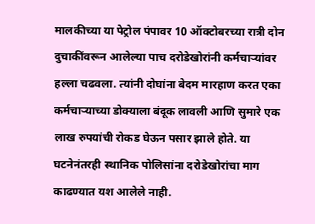मालकीच्या या पेट्रोल पंपावर 10 ऑक्टोबरच्या रात्री दोन दुचाकींवरून आलेल्या पाच दरोडेखोरांनी कर्मचाऱ्यांवर हल्ला चढवला. त्यांनी दोघांना बेदम मारहाण करत एका कर्मचाऱ्याच्या डोक्याला बंदूक लावली आणि सुमारे एक लाख रुपयांची रोकड घेऊन पसार झाले होते. या घटनेनंतरही स्थानिक पोलिसांना दरोडेखोरांचा माग काढण्यात यश आलेले नाही.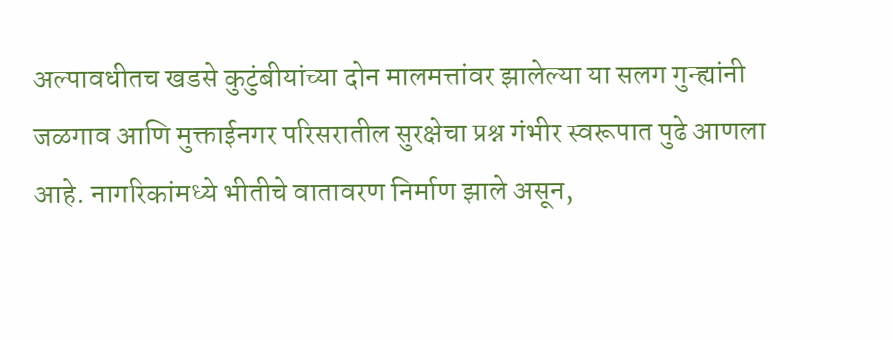अल्पावधीतच खडसे कुटुंबीयांच्या दोन मालमत्तांवर झालेल्या या सलग गुन्ह्यांनी जळगाव आणि मुक्ताईनगर परिसरातील सुरक्षेचा प्रश्न गंभीर स्वरूपात पुढे आणला आहे. नागरिकांमध्ये भीतीचे वातावरण निर्माण झाले असून,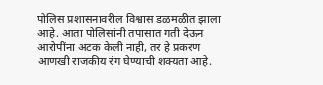पोलिस प्रशासनावरील विश्वास डळमळीत झाला आहे. आता पोलिसांनी तपासात गती देऊन आरोपींना अटक केली नाही, तर हे प्रकरण आणखी राजकीय रंग घेण्याची शक्यता आहे.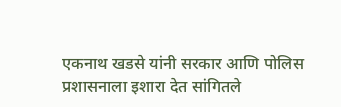एकनाथ खडसे यांनी सरकार आणि पोलिस प्रशासनाला इशारा देत सांगितले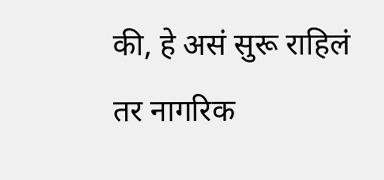की, हे असं सुरू राहिलं तर नागरिक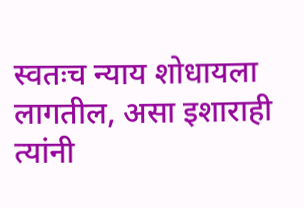स्वतःच न्याय शोधायला लागतील, असा इशाराही त्यांनी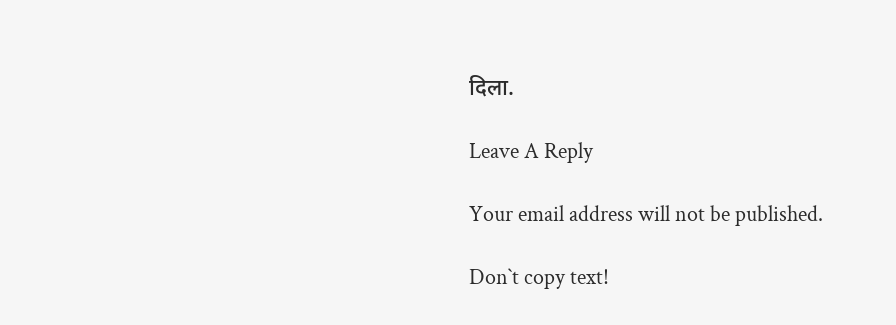दिला.

Leave A Reply

Your email address will not be published.

Don`t copy text!